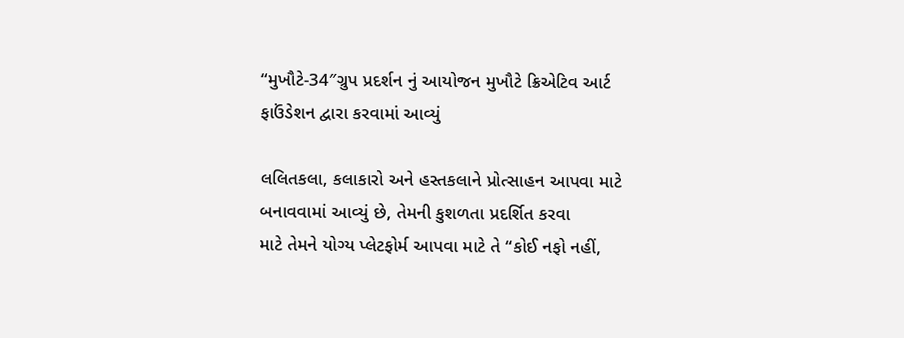“મુખૌટે-34″ગ્રુપ પ્રદર્શન નું આયોજન મુખૌટે ક્રિએટિવ આર્ટ ફાઉંડેશન દ્વારા કરવામાં આવ્યું

લલિતકલા, કલાકારો અને હસ્તકલાને પ્રોત્સાહન આપવા માટે બનાવવામાં આવ્યું છે, તેમની કુશળતા પ્રદર્શિત કરવા
માટે તેમને યોગ્ય પ્લેટફોર્મ આપવા માટે તે “કોઈ નફો નહીં,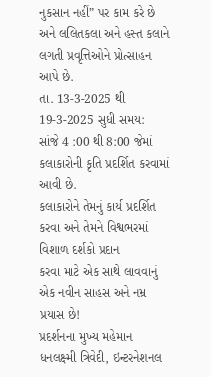નુકસાન નહીં” પર કામ કરે છે અને લલિતકલા અને હસ્ત કલાને લગતી પ્રવૃત્તિઓને પ્રોત્સાહન આપે છે.
તા. 13-3-2025 થી 19-3-2025 સુધી સમય:
સાંજે 4 :00 થી 8:00 જેમાં
કલાકારોની કૃતિ પ્રદર્શિત કરવામાં આવી છે.
કલાકારોને તેમનું કાર્ય પ્રદર્શિત કરવા અને તેમને વિશ્વભરમાં વિશાળ દર્શકો પ્રદાન
કરવા માટે એક સાથે લાવવાનું એક નવીન સાહસ અને નમ્ર પ્રયાસ છે!
પ્રદર્શનના મુખ્ય મહેમાન ધનલક્ષ્મી ત્રિવેદી, ઇન્ટરનેશનલ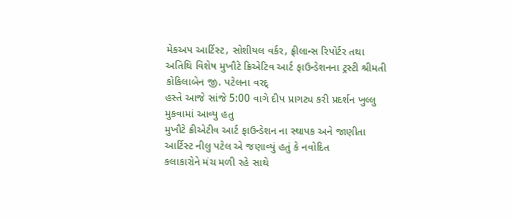મેકઅપ આર્ટિસ્ટ, સોશીયલ વર્કર, ફ્રીલાન્સ રિપોર્ટર તથા અતિથિ વિશેષ મુખૌટે ક્રિએટિવ આર્ટ ફાઉન્ડેશનના ટ્રસ્ટી શ્રીમતી કોકિલાબેન જી. પટેલના વરદ્
હસ્તે આજે સાંજે 5:00 વાગે દીપ પ્રાગટ્ય કરી પ્રદર્શન ખુલ્લુ મુકવામાં આવ્યુ હતુ
મુખૌટે ક્રીએટીવ આર્ટ ફાઉન્ડેશન ના સ્થાપક અને જાણીતા આર્ટિસ્ટ નીલુ પટેલ એ જણાવ્યું હતું કે નવોદિત
કલાકારોને મંચ મળી રહે સાથે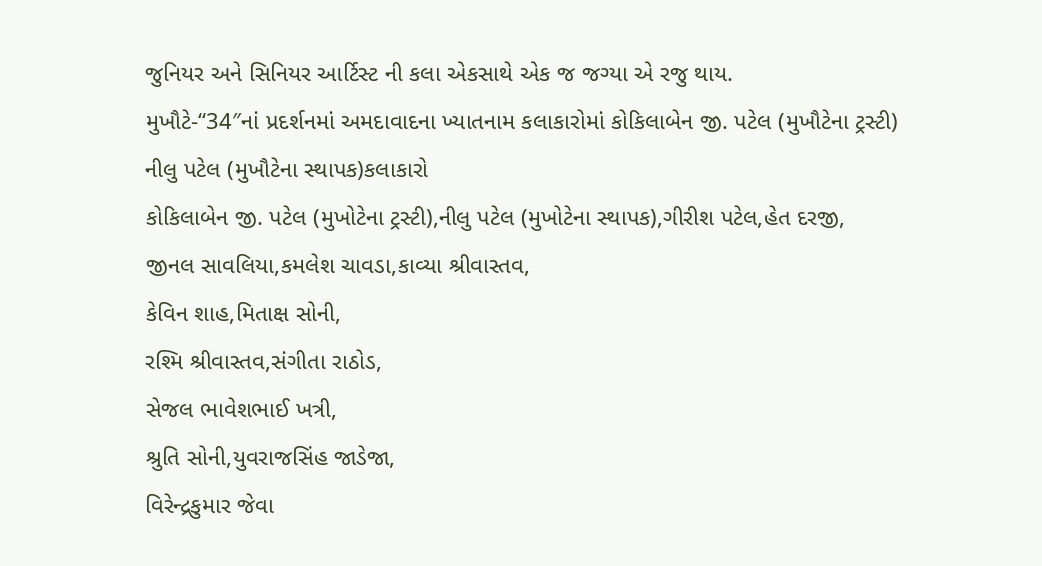જુનિયર અને સિનિયર આર્ટિસ્ટ ની કલા એકસાથે એક જ જગ્યા એ રજુ થાય.
મુખૌટે-“34″નાં પ્રદર્શનમાં અમદાવાદના ખ્યાતનામ કલાકારોમાં કોકિલાબેન જી. પટેલ (મુખૌટેના ટ્રસ્ટી)
નીલુ પટેલ (મુખૌટેના સ્થાપક)કલાકારો
કોકિલાબેન જી. પટેલ (મુખોટેના ટ્રસ્ટી),નીલુ પટેલ (મુખોટેના સ્થાપક),ગીરીશ પટેલ,હેત દરજી,
જીનલ સાવલિયા,કમલેશ ચાવડા,કાવ્યા શ્રીવાસ્તવ,
કેવિન શાહ,મિતાક્ષ સોની,
રશ્મિ શ્રીવાસ્તવ,સંગીતા રાઠોડ,
સેજલ ભાવેશભાઈ ખત્રી,
શ્રુતિ સોની,યુવરાજસિંહ જાડેજા,
વિરેન્દ્રકુમાર જેવા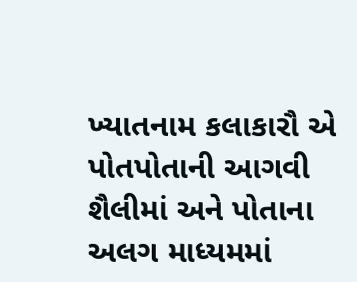ખ્યાતનામ કલાકારૌ એ પોતપોતાની આગવી શૈલીમાં અને પોતાના અલગ માધ્યમમાં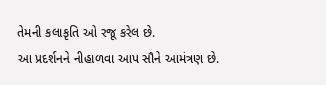તેમની કલાકૃતિ ઓ રજૂ કરેલ છે.
આ પ્રદર્શનને નીહાળવા આપ સૌને આમંત્રણ છે.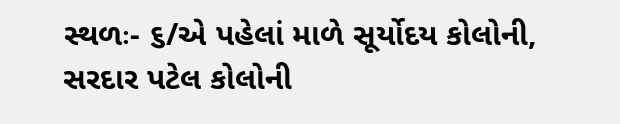સ્થળઃ- ૬/એ પહેલાં માળે સૂર્યોદય કોલોની, સરદાર પટેલ કોલોની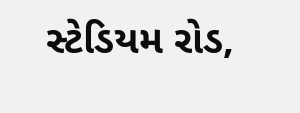સ્ટેડિયમ રોડ,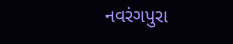નવરંગપુરા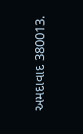અમદાવાદ 380013.